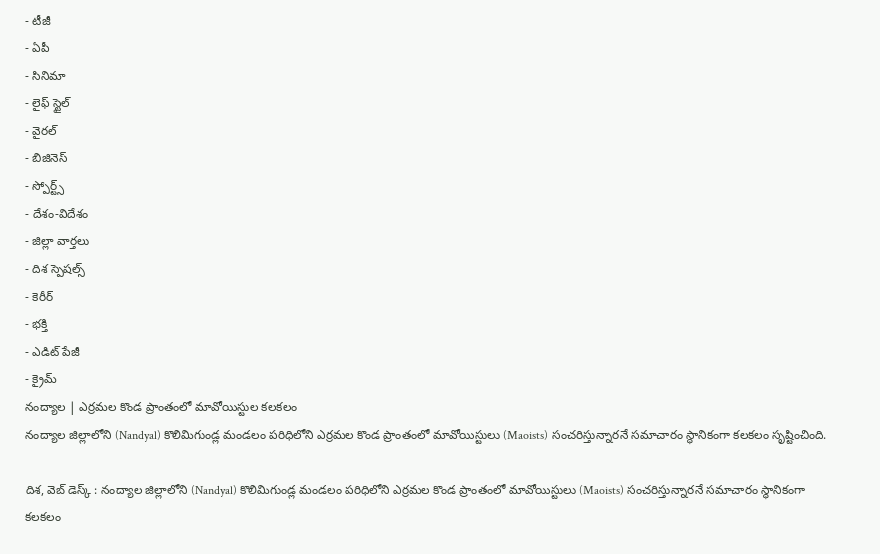- టీజీ
- ఏపీ
- సినిమా
- లైఫ్ స్టైల్
- వైరల్
- బిజినెస్
- స్పోర్ట్స్
- దేశం-విదేశం
- జిల్లా వార్తలు
- దిశ స్పెషల్స్
- కెరీర్
- భక్తి
- ఎడిట్ పేజీ
- క్రైమ్
నంద్యాల | ఎర్రమల కొండ ప్రాంతంలో మావోయిస్టుల కలకలం
నంద్యాల జిల్లాలోని (Nandyal) కొలిమిగుండ్ల మండలం పరిధిలోని ఎర్రమల కొండ ప్రాంతంలో మావోయిస్టులు (Maoists) సంచరిస్తున్నారనే సమాచారం స్థానికంగా కలకలం సృష్టించింది.

దిశ, వెబ్ డెస్క్ : నంద్యాల జిల్లాలోని (Nandyal) కొలిమిగుండ్ల మండలం పరిధిలోని ఎర్రమల కొండ ప్రాంతంలో మావోయిస్టులు (Maoists) సంచరిస్తున్నారనే సమాచారం స్థానికంగా కలకలం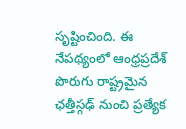సృష్టించింది. ఈ నేపథ్యంలో ఆంధ్రప్రదేశ్ పొరుగు రాష్ట్రమైన ఛత్తీస్గఢ్ నుంచి ప్రత్యేక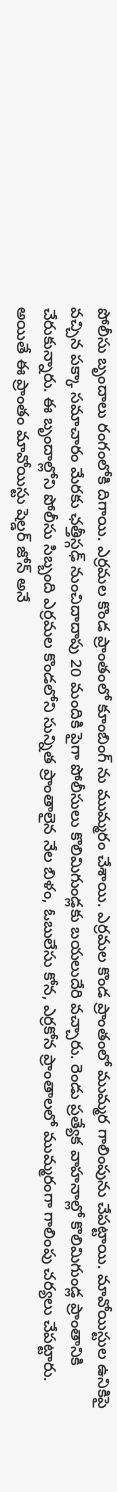పోలీసు బృందాలు రంగంలోకి దిగాయి. ఎర్రమల కొండ ప్రాంతంలో కూంబింగ్ ను ముమ్మరం చేశాయి. ఎర్రమల కొండ ప్రాంతంలో ముమ్మర గాలింపును చేపట్టాయి. మావోయిస్టుల ఉనికిపై వచ్చిన పక్కా సమాచారం మేరకు ఛత్తీస్గఢ్ నుంచిదాదాపు 20 మందికి పైగా పోలీసులు కొలిమిగుండ్లకు బయలుదేరి వచ్చారు. రెండు ప్రత్యేక వాహనాల్లో కొలిమిగుండ్ల ప్రాంతానికి చేరుకున్నారు. ఈ బృందాల్లోని పోలీసు సిబ్బంది ఎర్రమల కొండలోని సున్నిత ప్రాంతాలైన నేల బిళం, ఓబులేసు కోన, ఎర్రకోన ప్రాంతాలలో ముమ్మరంగా గాలింపు చర్యలు చేపట్టారు. అయితే ఈ ప్రాంతం మావోయిస్టు షెల్డర్ జోన్ అనే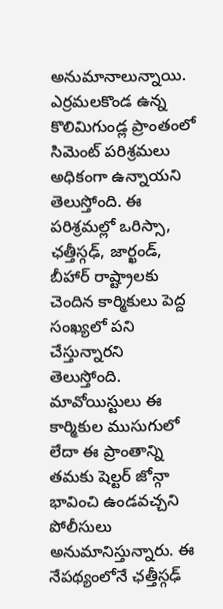అనుమానాలున్నాయి.
ఎర్రమలకొండ ఉన్న కొలిమిగుండ్ల ప్రాంతంలో సిమెంట్ పరిశ్రమలు అధికంగా ఉన్నాయని తెలుస్తోంది. ఈ పరిశ్రమల్లో ఒరిస్సా, ఛత్తీస్గఢ్, జార్ఖండ్, బీహార్ రాష్ట్రాలకు చెందిన కార్మికులు పెద్ద సంఖ్యలో పని చేస్తున్నారని తెలుస్తోంది. మావోయిస్టులు ఈ కార్మికుల ముసుగులో లేదా ఈ ప్రాంతాన్ని తమకు షెల్టర్ జోన్గా భావించి ఉండవచ్చని పోలీసులు అనుమానిస్తున్నారు. ఈ నేపథ్యంలోనే ఛత్తీస్గఢ్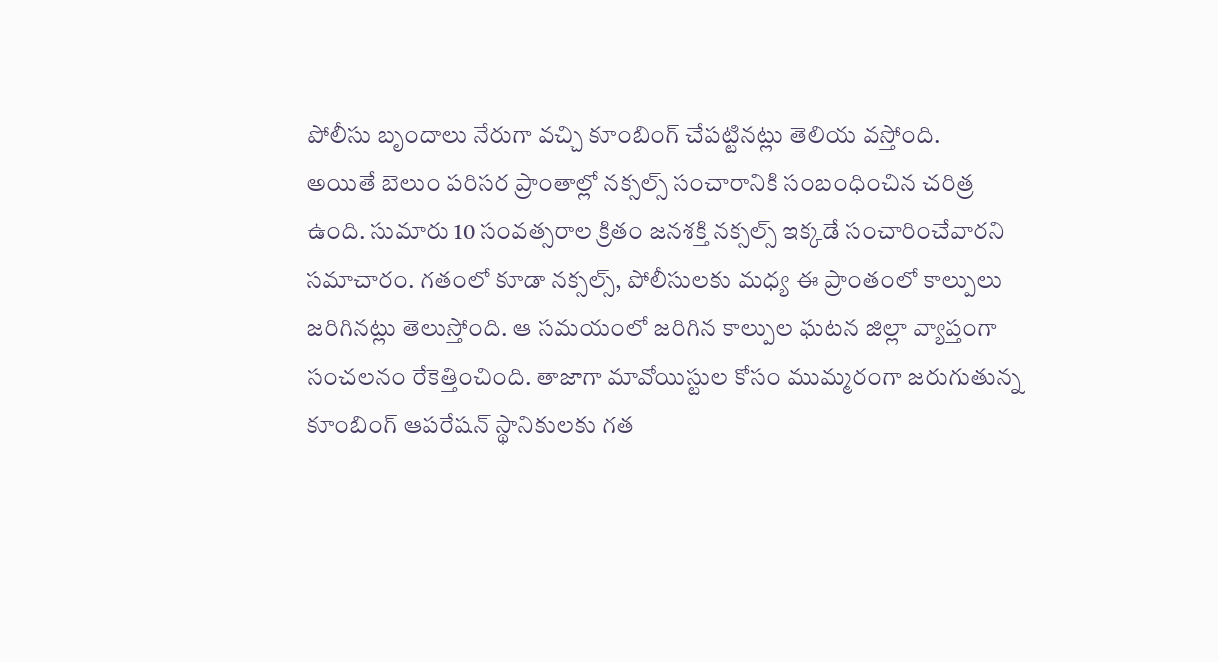పోలీసు బృందాలు నేరుగా వచ్చి కూంబింగ్ చేపట్టినట్లు తెలియ వస్తోంది.
అయితే బెలుం పరిసర ప్రాంతాల్లో నక్సల్స్ సంచారానికి సంబంధించిన చరిత్ర ఉంది. సుమారు 10 సంవత్సరాల క్రితం జనశక్తి నక్సల్స్ ఇక్కడే సంచారించేవారని సమాచారం. గతంలో కూడా నక్సల్స్, పోలీసులకు మధ్య ఈ ప్రాంతంలో కాల్పులు జరిగినట్లు తెలుస్తోంది. ఆ సమయంలో జరిగిన కాల్పుల ఘటన జిల్లా వ్యాప్తంగా సంచలనం రేకెత్తించింది. తాజాగా మావోయిస్టుల కోసం ముమ్మరంగా జరుగుతున్న కూంబింగ్ ఆపరేషన్ స్థానికులకు గత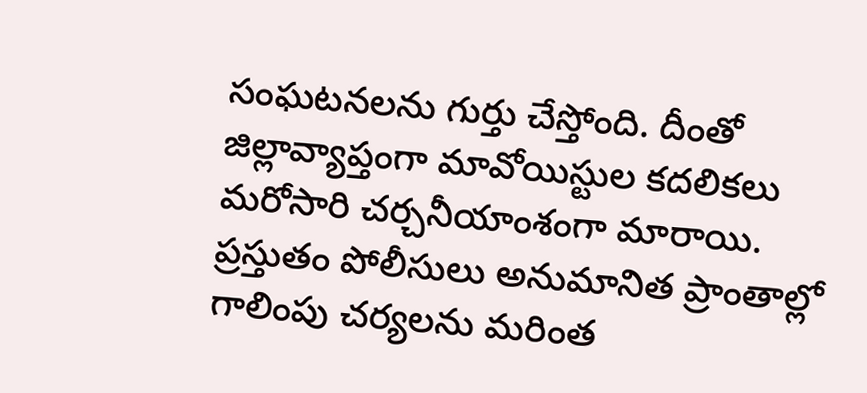సంఘటనలను గుర్తు చేస్తోంది. దీంతో జిల్లావ్యాప్తంగా మావోయిస్టుల కదలికలు మరోసారి చర్చనీయాంశంగా మారాయి. ప్రస్తుతం పోలీసులు అనుమానిత ప్రాంతాల్లో గాలింపు చర్యలను మరింత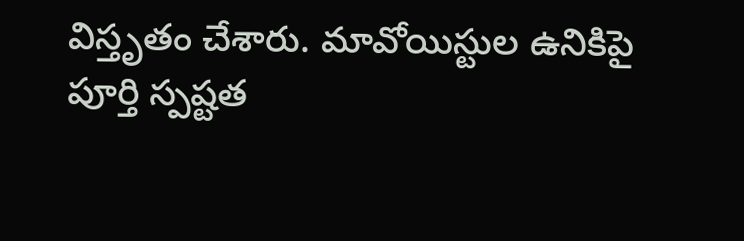విస్తృతం చేశారు. మావోయిస్టుల ఉనికిపై పూర్తి స్పష్టత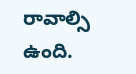రావాల్సి ఉంది.